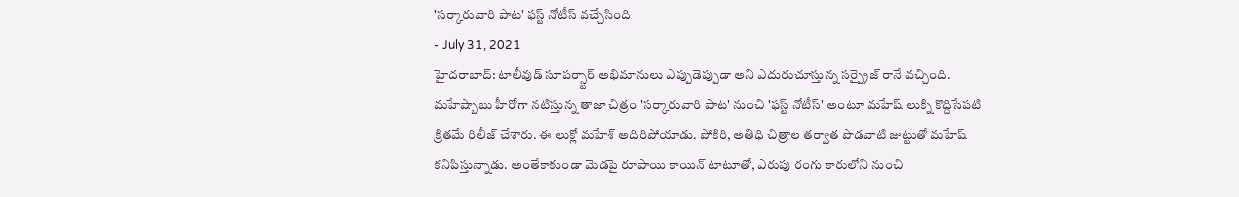'సర్కారువారి పాట' ఫస్ట్ నోటీస్ వచ్చేసింది
- July 31, 2021
హైదరాబాద్: టాలీవుడ్ సూపర్స్టార్ అభిమానులు ఎప్పుడెప్పుడా అని ఎదురుచూస్తున్న సర్ప్రైజ్ రానే వచ్చింది. మహేష్బాబు హీరోగా నటిస్తున్న తాజా చిత్రం 'సర్కారువారి పాట' నుంచి 'ఫస్ట్ నోటీస్' అంటూ మహేష్ లుక్ని కొద్దిసేపటి క్రితమే రిలీజ్ చేశారు. ఈ లుక్లో మహేశ్ అదిరిపోయాడు. పోకిరి, అతిధి చిత్రాల తర్వాత పొడవాటి జుట్టుతో మహేష్ కనిపిస్తున్నాడు. అంతేకాకుండా మెడపై రూపాయి కాయిన్ టాటూతో, ఎరుపు రంగు కారులోని నుంచి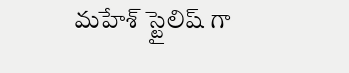మహేశ్ స్టైలిష్ గా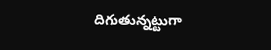దిగుతున్నట్టుగా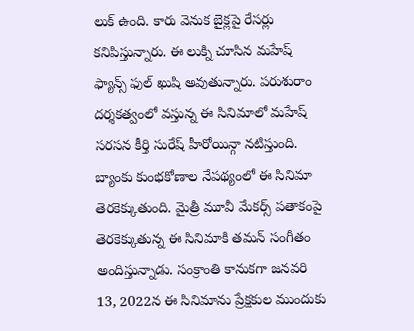లుక్ ఉంది. కారు వెనుక బైక్లపై రేసర్లు కనిపిస్తున్నారు. ఈ లుక్ని చూసిన మహేష్ ఫ్యాన్స్ ఫుల్ ఖుషి అవుతున్నారు. పరుశురాం దర్శకత్వంలో వస్తున్న ఈ సినిమాలో మహేష్ సరసన కీర్తి సురేష్ హీరోయిన్గా నటిస్తుంది. బ్యాంకు కుంభకోణాల నేపథ్యంలో ఈ సినిమా తెరకెక్కుతుంది. మైత్రీ మూవీ మేకర్స్ పతాకంపై తెరకెక్కుతున్న ఈ సినిమాకి తమన్ సంగీతం అందిస్తున్నాడు. సంక్రాంతి కానుకగా జనవరి 13, 2022న ఈ సినిమాను ప్రేక్షకుల ముందుకు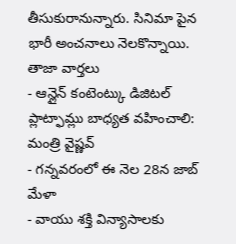తీసుకురానున్నారు. సినిమా పైన భారీ అంచనాలు నెలకొన్నాయి.
తాజా వార్తలు
- ఆన్లైన్ కంటెంట్కు డిజిటల్ ప్లాట్ఫామ్లు బాధ్యత వహించాలి: మంత్రి వైష్ణవ్
- గన్నవరంలో ఈ నెల 28న జాబ్ మేళా
- వాయు శక్తి విన్యాసాలకు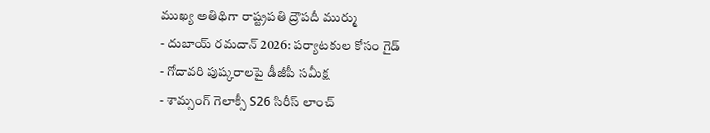ముఖ్య అతిథిగా రాష్ట్రపతి ద్రౌపదీ ముర్ము
- దుబాయ్ రమదాన్ 2026: పర్యాటకుల కోసం గైడ్
- గోదావరి పుష్కరాలపై డీజీపీ సమీక్ష
- శామ్సంగ్ గెలాక్సీ S26 సిరీస్ లాంచ్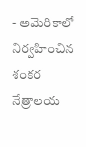- అమెరికాలో నిర్వహించిన శంకర నేత్రాలయ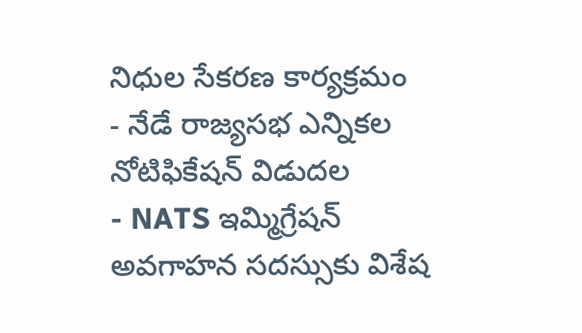నిధుల సేకరణ కార్యక్రమం
- నేడే రాజ్యసభ ఎన్నికల నోటిఫికేషన్ విడుదల
- NATS ఇమ్మిగ్రేషన్ అవగాహన సదస్సుకు విశేష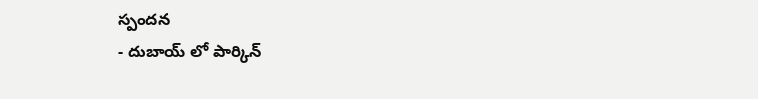స్పందన
- దుబాయ్ లో పార్కిన్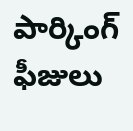పార్కింగ్ ఫీజులు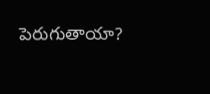పెరుగుతాయా?